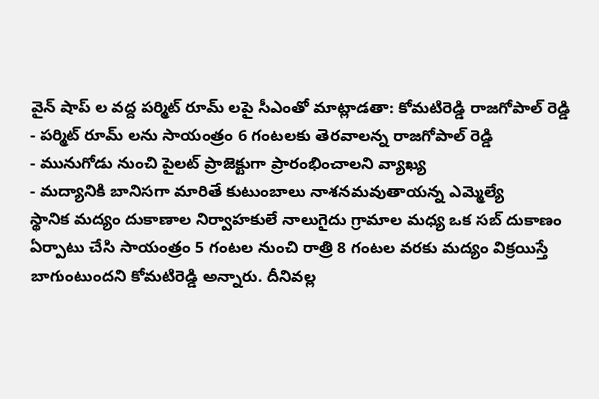వైన్ షాప్ ల వద్ద పర్మిట్ రూమ్ లపై సీఎంతో మాట్లాడతా: కోమటిరెడ్డి రాజగోపాల్ రెడ్డి
- పర్మిట్ రూమ్ లను సాయంత్రం 6 గంటలకు తెరవాలన్న రాజగోపాల్ రెడ్డి
- మునుగోడు నుంచి పైలట్ ప్రాజెక్టుగా ప్రారంభించాలని వ్యాఖ్య
- మద్యానికి బానిసగా మారితే కుటుంబాలు నాశనమవుతాయన్న ఎమ్మెల్యే
స్థానిక మద్యం దుకాణాల నిర్వాహకులే నాలుగైదు గ్రామాల మధ్య ఒక సబ్ దుకాణం ఏర్పాటు చేసి సాయంత్రం 5 గంటల నుంచి రాత్రి 8 గంటల వరకు మద్యం విక్రయిస్తే బాగుంటుందని కోమటిరెడ్డి అన్నారు. దీనివల్ల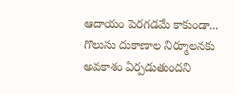ఆదాయం పెరగడమే కాకుండా... గొలుసు దుకాణాల నిర్మూలనకు అవకాశం ఏర్పడుతుందని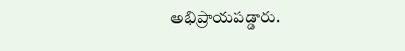అభిప్రాయపడ్డారు.